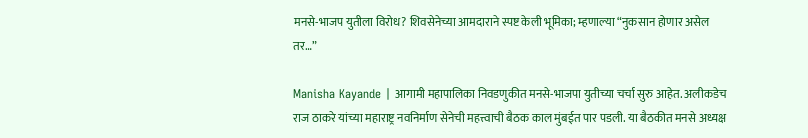मनसे-भाजप युतीला विरोध? शिवसेनेच्या आमदाराने स्पष्ट केली भूमिका; म्हणाल्या “नुकसान होणार असेल तर…”

Manisha Kayande | आगामी महापालिका निवडणुकीत मनसे-भाजपा युतीच्या चर्चा सुरु आहेत. अलीकडेच राज ठाकरे यांच्या महाराष्ट्र नवनिर्माण सेनेची महत्त्वाची बैठक काल मुंबईत पार पडली. या बैठकीत मनसे अध्यक्ष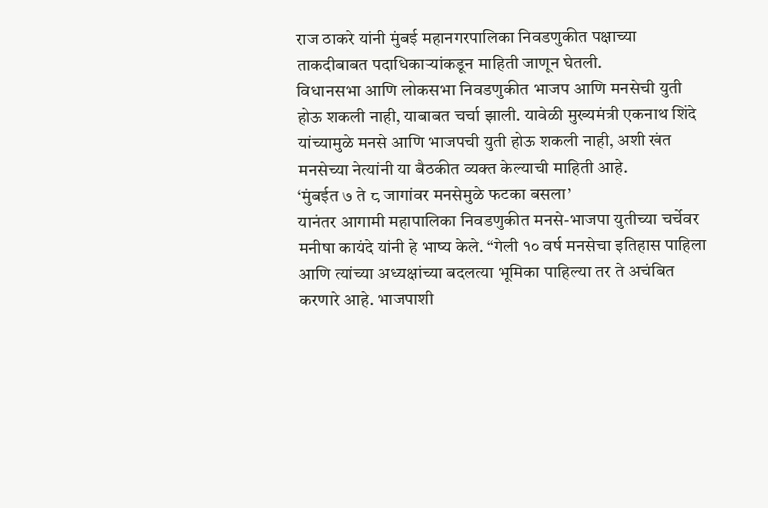राज ठाकरे यांनी मुंबई महानगरपालिका निवडणुकीत पक्षाच्या ताकदीबाबत पदाधिकाऱ्यांकडून माहिती जाणून घेतली.
विधानसभा आणि लोकसभा निवडणुकीत भाजप आणि मनसेची युती होऊ शकली नाही, याबाबत चर्चा झाली. यावेळी मुख्यमंत्री एकनाथ शिंदे यांच्यामुळे मनसे आणि भाजपची युती होऊ शकली नाही, अशी खंत मनसेच्या नेत्यांनी या बैठकीत व्यक्त केल्याची माहिती आहे.
‘मुंबईत ७ ते ८ जागांवर मनसेमुळे फटका बसला’
यानंतर आगामी महापालिका निवडणुकीत मनसे-भाजपा युतीच्या चर्चेवर मनीषा कायंदे यांनी हे भाष्य केले. “गेली १० वर्ष मनसेचा इतिहास पाहिला आणि त्यांच्या अध्यक्षांच्या बदलत्या भूमिका पाहिल्या तर ते अचंबित करणारे आहे. भाजपाशी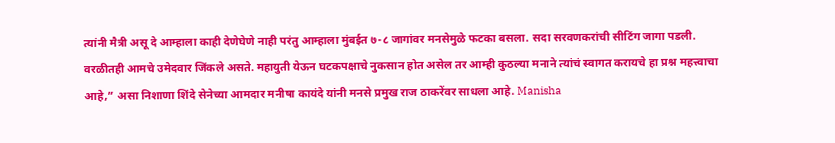त्यांनी मैत्री असू दे आम्हाला काही देणेघेणे नाही परंतु आम्हाला मुंबईत ७-८ जागांवर मनसेमुळे फटका बसला. सदा सरवणकरांची सीटिंग जागा पडली. वरळीतही आमचे उमेदवार जिंकले असते. महायुती येऊन घटकपक्षाचे नुकसान होत असेल तर आम्ही कुठल्या मनाने त्यांचं स्वागत करायचे हा प्रश्न महत्त्वाचा आहे,” असा निशाणा शिंदे सेनेच्या आमदार मनीषा कायंदे यांनी मनसे प्रमुख राज ठाकरेंवर साधला आहे. Manisha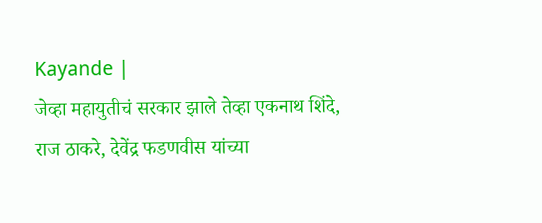Kayande |
जेव्हा महायुतीचं सरकार झाले तेव्हा एकनाथ शिंदे, राज ठाकरे, देवेंद्र फडणवीस यांच्या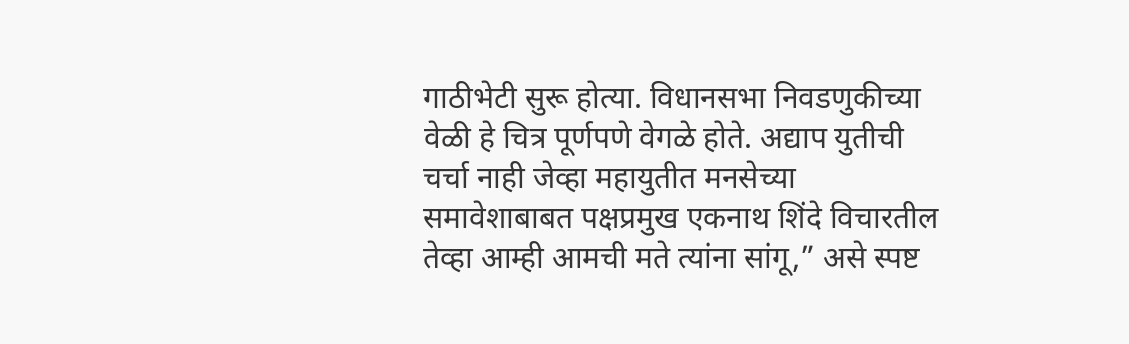गाठीभेटी सुरू होत्या. विधानसभा निवडणुकीच्या वेळी हे चित्र पूर्णपणे वेगळे होते. अद्याप युतीची चर्चा नाही जेव्हा महायुतीत मनसेच्या समावेशाबाबत पक्षप्रमुख एकनाथ शिंदे विचारतील तेव्हा आम्ही आमची मते त्यांना सांगू,” असे स्पष्ट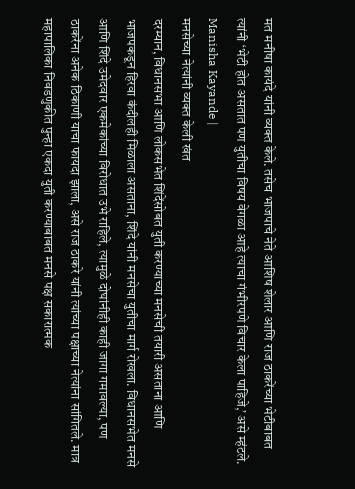मत मनीषा कायंदे यांनी व्यक्त केले. तसेच भाजपाचे नेते आशिष शेलार आणि राज ठाकरेंच्या भेटीबाबत त्यांनी ‘भेटी होत असतात पण युतीचा विषय वेगळा आहे त्याचा गंभीरपणे विचार केला पाहिजे,’ असे म्हंटले. Manisha Kayande |
मनसेच्या नेत्यांनी व्यक्त केली खंत
दरम्यान, विधानसभा आणि लोकसभेत शिंदेंसोबत युती करण्याच्या मनसेची तयारी असताना आणि भाजपकडून हिरवा कंदीलही मिळाला असताना, शिंदे यांनी मनसेचा युतीचा मार्ग रोखला. विधानसभेत मनसे आणि शिंदे उमेदवार एकमेकांच्या विरोधात उभे राहिले, त्यामुळे दोघांनीही काही जागा गमावल्या, पण ठाकरेंना अनेक ठिकाणी याचा फायदा झाला, असे राज ठाकरे यांनी त्यांच्या पक्षाच्या नेत्यांना सांगितले. मात्र महापालिका निवडणुकीत पुन्हा एकदा युती करण्याबाबत मनसे पक्ष सकारात्मक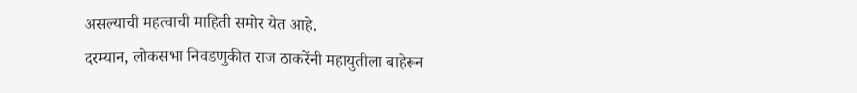असल्याची महत्वाची माहिती समोर येत आहे.
दरम्यान, लोकसभा निवडणुकीत राज ठाकरेंनी महायुतीला बाहेरून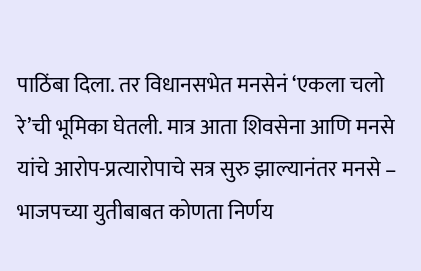पाठिंबा दिला. तर विधानसभेत मनसेनं ‘एकला चलो रे’ची भूमिका घेतली. मात्र आता शिवसेना आणि मनसे यांचे आरोप-प्रत्यारोपाचे सत्र सुरु झाल्यानंतर मनसे – भाजपच्या युतीबाबत कोणता निर्णय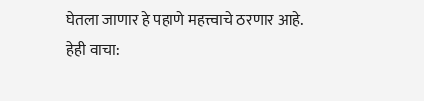घेतला जाणार हे पहाणे महत्त्वाचे ठरणार आहे.
हेही वाचा: